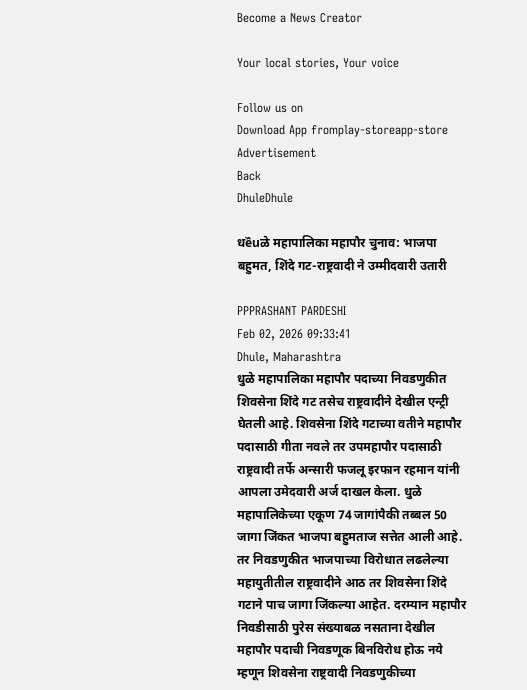Become a News Creator

Your local stories, Your voice

Follow us on
Download App fromplay-storeapp-store
Advertisement
Back
DhuleDhule

धềuळे महापालिका महापौर चुनाव: भाजपा बहुमत, शिंदे गट-राष्ट्रवादी ने उम्मीदवारी उतारी

PPPRASHANT PARDESHI
Feb 02, 2026 09:33:41
Dhule, Maharashtra
धुळे महापालिका महापौर पदाच्या निवडणुकीत शिवसेना शिंदे गट तसेच राष्ट्रवादीने देखील एन्ट्री घेतली आहे. शिवसेना शिंदे गटाच्या वतीने महापौर पदासाठी गीता नवले तर उपमहापौर पदासाठी राष्ट्रवादी तर्फे अन्सारी फजलू इरफान रहमान यांनी आपला उमेदवारी अर्ज दाखल केला. धुळे महापालिकेच्या एकूण 74 जागांपैकी तब्बल 50 जागा जिंकत भाजपा बहुमताज सत्तेत आली आहे. तर निवडणुकीत भाजपाच्या विरोधात लढलेल्या महायुतीतील राष्ट्रवादीने आठ तर शिवसेना शिंदे गटाने पाच जागा जिंकल्या आहेत. दरम्यान महापौर निवडीसाठी पुरेस संख्याबळ नसताना देखील महापौर पदाची निवडणूक बिनविरोध होऊ नये म्हणून शिवसेना राष्ट्रवादी निवडणुकीच्या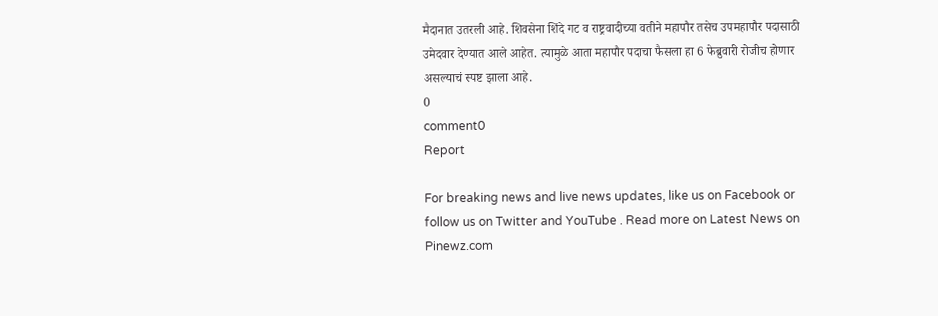मैदानात उतरली आहे. शिवसेना शिंदे गट व राष्ट्रवादीच्या वतीने महापौर तसेच उपमहापौर पदासाठी उमेदवार देण्यात आले आहेत. त्यामुळे आता महापौर पदाचा फैसला हा 6 फेब्रुवारी रोजीच होणार असल्याचं स्पष्ट झाला आहे.
0
comment0
Report

For breaking news and live news updates, like us on Facebook or follow us on Twitter and YouTube . Read more on Latest News on Pinewz.com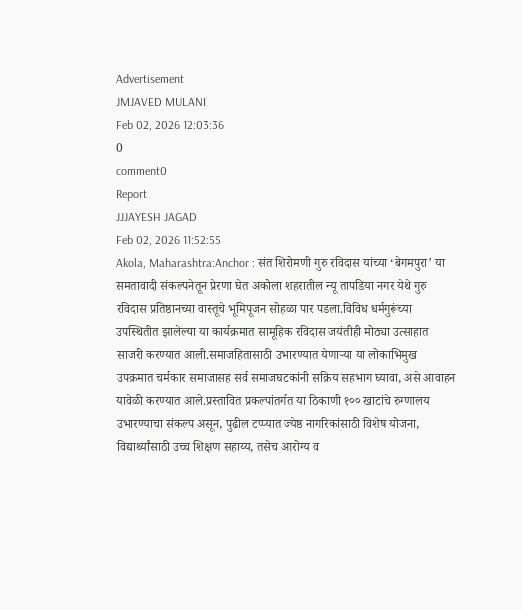Advertisement
JMJAVED MULANI
Feb 02, 2026 12:03:36
0
comment0
Report
JJJAYESH JAGAD
Feb 02, 2026 11:52:55
Akola, Maharashtra:Anchor : संत शिरोमणी गुरु रविदास यांच्या ‘बेगमपुरा’ या समतावादी संकल्पनेतून प्रेरणा घेत अकोला शहरातील न्यू तापडिया नगर येथे गुरु रविदास प्रतिष्ठानच्या वास्तूचे भूमिपूजन सोहळा पार पडला.विविध धर्मगुरूंच्या उपस्थितीत झालेल्या या कार्यक्रमात सामूहिक रविदास जयंतीही मोठ्या उत्साहात साजरी करण्यात आली.समाजहितासाठी उभारण्यात येणाऱ्या या लोकाभिमुख उपक्रमात चर्मकार समाजासह सर्व समाजघटकांनी सक्रिय सहभाग घ्यावा, असे आवाहन यावेळी करण्यात आले.प्रस्तावित प्रकल्पांतर्गत या ठिकाणी १०० खाटांचे रुग्णालय उभारण्याचा संकल्प असून, पुढील टप्प्यात ज्येष्ठ नागरिकांसाठी विशेष योजना, विद्यार्थ्यांसाठी उच्च शिक्षण सहाय्य, तसेच आरोग्य व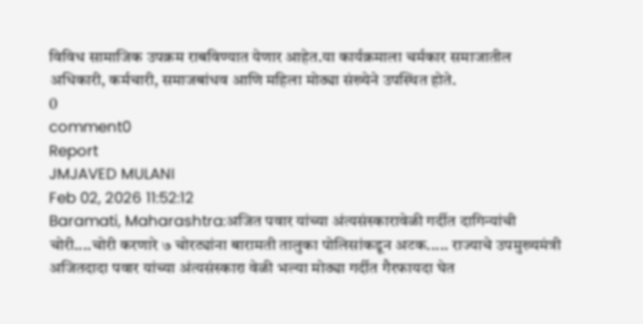विविध सामाजिक उपक्रम राबविण्यात येणार आहेत.या कार्यक्रमाला चर्मकार समाजातील अधिकारी, कर्मचारी, समाजबांधव आणि महिला मोठ्या संख्येने उपस्थित होते.
0
comment0
Report
JMJAVED MULANI
Feb 02, 2026 11:52:12
Baramati, Maharashtra:अजित पवार यांच्या अंत्यसंस्कारावेळी गर्दीत दागिन्यांची चोरी....चोरी करणारे ७ चोरट्यांना बारामती तालुका पोलिसांकडून अटक..... राज्याचे उपमुख्यमंत्री अजितदादा पवार यांच्या अंत्यसंस्कारा वेळी भल्या मोठ्या गर्दीत गैरफायदा घेत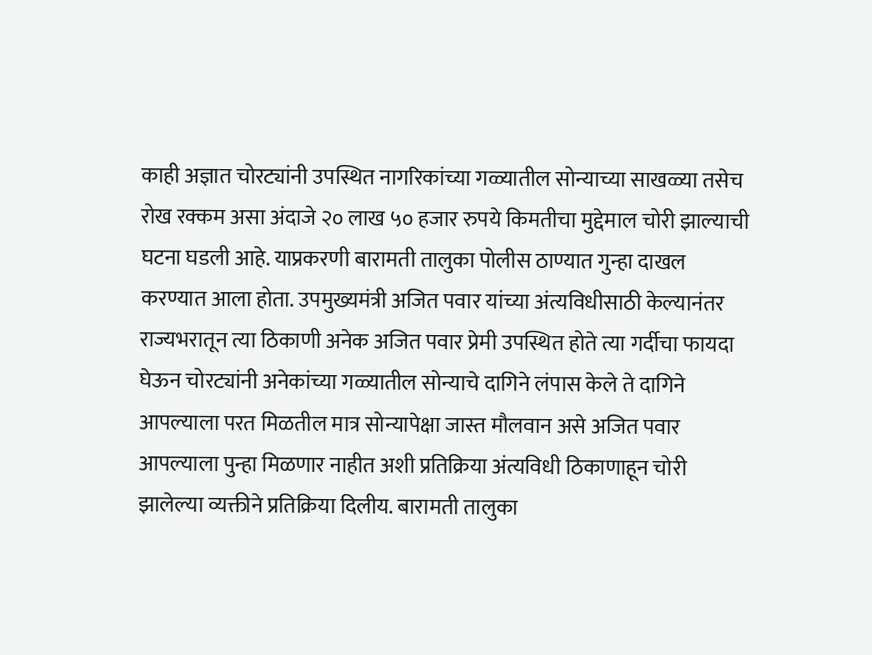काही अज्ञात चोरट्यांनी उपस्थित नागरिकांच्या गळ्यातील सोन्याच्या साखळ्या तसेच रोख रक्कम असा अंदाजे २० लाख ५० हजार रुपये किमतीचा मुद्देमाल चोरी झाल्याची घटना घडली आहे. याप्रकरणी बारामती तालुका पोलीस ठाण्यात गुन्हा दाखल करण्यात आला होता. उपमुख्यमंत्री अजित पवार यांच्या अंत्यविधीसाठी केल्यानंतर राज्यभरातून त्या ठिकाणी अनेक अजित पवार प्रेमी उपस्थित होते त्या गर्दीचा फायदा घेऊन चोरट्यांनी अनेकांच्या गळ्यातील सोन्याचे दागिने लंपास केले ते दागिने आपल्याला परत मिळतील मात्र सोन्यापेक्षा जास्त मौलवान असे अजित पवार आपल्याला पुन्हा मिळणार नाहीत अशी प्रतिक्रिया अंत्यविधी ठिकाणाहून चोरी झालेल्या व्यक्तीने प्रतिक्रिया दिलीय. बारामती तालुका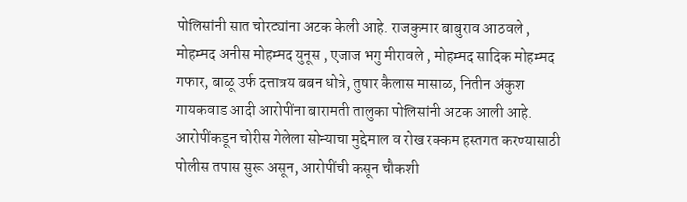पोलिसांनी सात चोरट्यांना अटक केली आहे. राजकुमार बाबुराव आठवले , मोहम्मद अनीस मोहम्मद युनूस , एजाज भगु मीरावले , मोहम्मद सादिक मोहम्मद गफार, बाळू उर्फ दत्तात्रय बबन धोत्रे, तुषार कैलास मासाळ, नितीन अंकुश गायकवाड आदी आरोपींना बारामती तालुका पोलिसांनी अटक आली आहे. आरोपींकडून चोरीस गेलेला सोन्याचा मुद्देमाल व रोख रक्कम हस्तगत करण्यासाठी पोलीस तपास सुरू असून, आरोपींची कसून चौकशी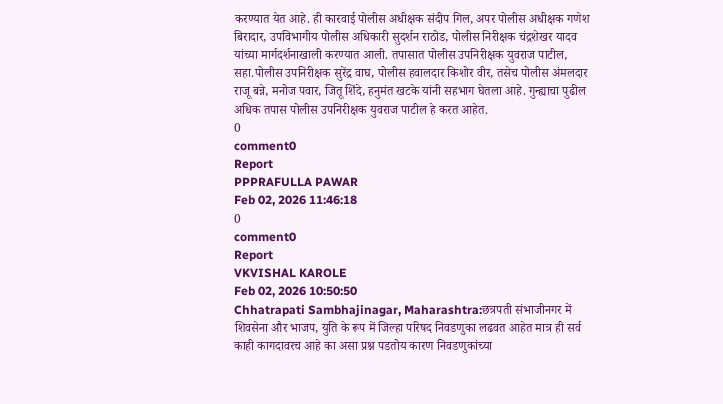करण्यात येत आहे. ही कारवाई पोलीस अधीक्षक संदीप गिल, अपर पोलीस अधीक्षक गणेश बिरादार, उपविभागीय पोलीस अधिकारी सुदर्शन राठोड, पोलीस निरीक्षक चंद्रशेखर यादव यांच्या मार्गदर्शनाखाली करण्यात आली. तपासात पोलीस उपनिरीक्षक युवराज पाटील, सहा.पोलीस उपनिरीक्षक सुरेंद्र वाघ, पोलीस हवालदार किशोर वीर, तसेच पोलीस अंमलदार राजू बन्ने, मनोज पवार, जितू शिंदे, हनुमंत खटके यांनी सहभाग घेतला आहे. गुन्ह्याचा पुढील अधिक तपास पोलीस उपनिरीक्षक युवराज पाटील हे करत आहेत.
0
comment0
Report
PPPRAFULLA PAWAR
Feb 02, 2026 11:46:18
0
comment0
Report
VKVISHAL KAROLE
Feb 02, 2026 10:50:50
Chhatrapati Sambhajinagar, Maharashtra:छत्रपती संभाजीनगर में शिवसेना और भाजप, युति के रूप में जिल्हा परिषद निवडणुका लढवत आहेत मात्र ही सर्व काही कागदावरच आहे का असा प्रश्न पडतोय कारण निवडणुकांच्या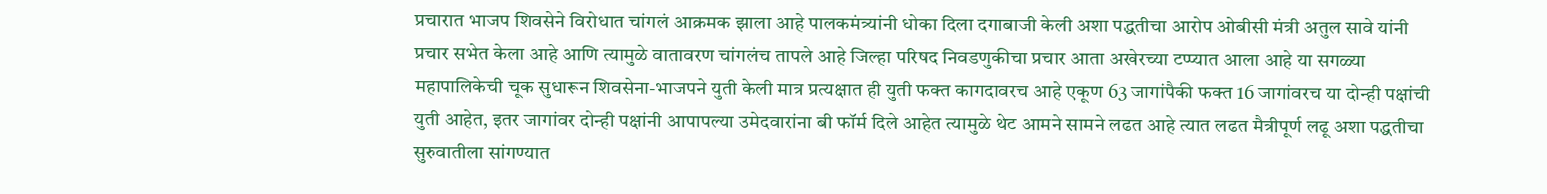प्रचारात भाजप शिवसेने विरोधात चांगलं आक्रमक झाला आहे पालकमंत्र्यांनी धोका दिला दगाबाजी केली अशा पद्धतीचा आरोप ओबीसी मंत्री अतुल सावे यांनी प्रचार सभेत केला आहे आणि त्यामुळे वातावरण चांगलंच तापले आहे जिल्हा परिषद निवडणुकीचा प्रचार आता अखेरच्या टप्प्यात आला आहे या सगळ्या महापालिकेची चूक सुधारून शिवसेना-भाजपने युती केली मात्र प्रत्यक्षात ही युती फक्त कागदावरच आहे एकूण 63 जागांपैकी फक्त 16 जागांवरच या दोन्ही पक्षांची युती आहेत, इतर जागांवर दोन्ही पक्षांनी आपापल्या उमेदवारांना बी फॉर्म दिले आहेत त्यामुळे थेट आमने सामने लढत आहे त्यात लढत मैत्रीपूर्ण लढू अशा पद्धतीचा सुरुवातीला सांगण्यात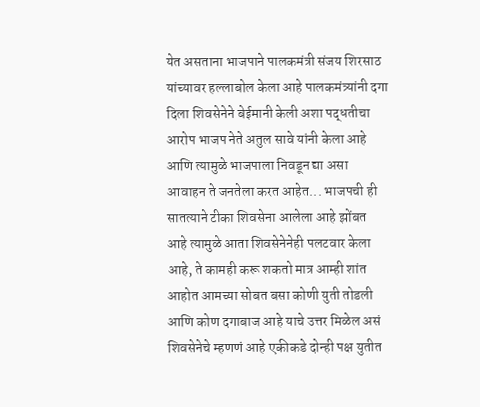येत असताना भाजपाने पालकमंत्री संजय शिरसाठ यांच्यावर हल्लाबोल केला आहे पालकमंत्र्यांनी दगा दिला शिवसेनेने बेईमानी केली अशा पद्धतीचा आरोप भाजप नेते अतुल सावे यांनी केला आहे आणि त्यामुळे भाजपाला निवडून द्या असा आवाहन ते जनतेला करत आहेत... भाजपची ही सातत्याने टीका शिवसेना आलेला आहे झोंबत आहे त्यामुळे आता शिवसेनेनेही पलटवार केला आहे, ते कामही करू शकतो मात्र आम्ही शांत आहोत आमच्या सोबत बसा कोणी युती तोडली आणि कोण दगाबाज आहे याचे उत्तर मिळेल असं शिवसेनेचे म्हणणं आहे एकीकडे दोन्ही पक्ष युतीत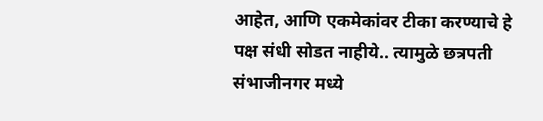आहेत, आणि एकमेकांवर टीका करण्याचे हे पक्ष संधी सोडत नाहीये.. त्यामुळे छत्रपती संभाजीनगर मध्ये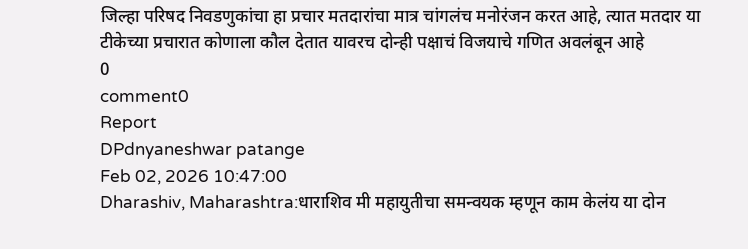जिल्हा परिषद निवडणुकांचा हा प्रचार मतदारांचा मात्र चांगलंच मनोरंजन करत आहे, त्यात मतदार या टीकेच्या प्रचारात कोणाला कौल देतात यावरच दोन्ही पक्षाचं विजयाचे गणित अवलंबून आहे
0
comment0
Report
DPdnyaneshwar patange
Feb 02, 2026 10:47:00
Dharashiv, Maharashtra:धाराशिव मी महायुतीचा समन्वयक म्हणून काम केलंय या दोन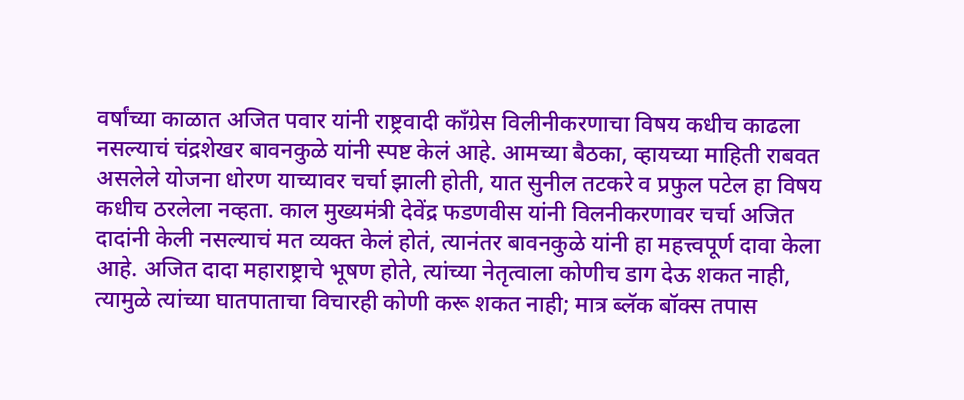वर्षांच्या काळात अजित पवार यांनी राष्ट्रवादी काँग्रेस विलीनीकरणाचा विषय कधीच काढला नसल्याचं चंद्रशेखर बावनकुळे यांनी स्पष्ट केलं आहे. आमच्या बैठका, व्हायच्या माहिती राबवत असलेले योजना धोरण याच्यावर चर्चा झाली होती, यात सुनील तटकरे व प्रफुल पटेल हा विषय कधीच ठरलेला नव्हता. काल मुख्यमंत्री देवेंद्र फडणवीस यांनी विलनीकरणावर चर्चा अजित दादांनी केली नसल्याचं मत व्यक्त केलं होतं, त्यानंतर बावनकुळे यांनी हा महत्त्वपूर्ण दावा केला आहे. अजित दादा महाराष्ट्राचे भूषण होते, त्यांच्या नेतृत्वाला कोणीच डाग देऊ शकत नाही, त्यामुळे त्यांच्या घातपाताचा विचारही कोणी करू शकत नाही; मात्र ब्लॅक बॉक्स तपास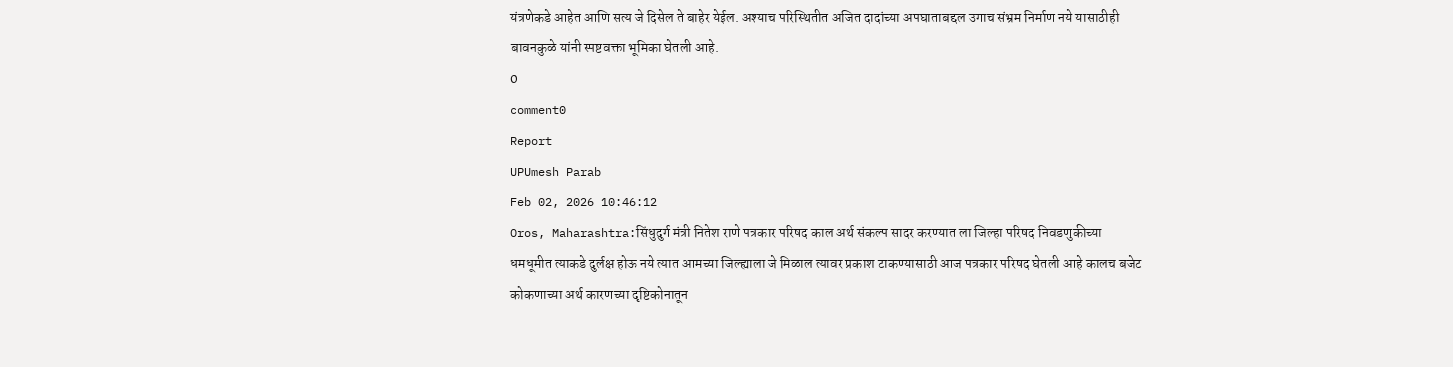यंत्रणेकडे आहेत आणि सत्य जे दिसेल ते बाहेर येईल. अश्याच परिस्थितीत अजित दादांच्या अपघाताबद्दल उगाच संभ्रम निर्माण नये यासाठीही बावनकुळे यांनी स्पष्टवक्ता भूमिका घेतली आहे.
0
comment0
Report
UPUmesh Parab
Feb 02, 2026 10:46:12
Oros, Maharashtra:सिंधुदुर्ग मंत्री नितेश राणे पत्रकार परिषद काल अर्थ संकल्प सादर करण्यात ला जिल्हा परिषद निवडणुकीच्या धमधूमीत त्याकडे दुर्लक्ष होऊ नये त्यात आमच्या जिल्ह्याला जे मिळाल त्यावर प्रकाश टाकण्यासाठी आज पत्रकार परिषद घेतली आहे कालच बजेट कोकणाच्या अर्थ कारणच्या दृष्टिकोनातून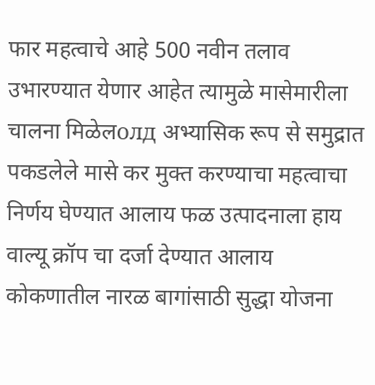फार महत्वाचे आहे 500 नवीन तलाव उभारण्यात येणार आहेत त्यामुळे मासेमारीला चालना मिळेलолд अभ्यासिक रूप से समुद्रात पकडलेले मासे कर मुक्त करण्याचा महत्वाचा निर्णय घेण्यात आलाय फळ उत्पादनाला हाय वाल्यू क्रॉप चा दर्जा देण्यात आलाय कोकणातील नारळ बागांसाठी सुद्धा योजना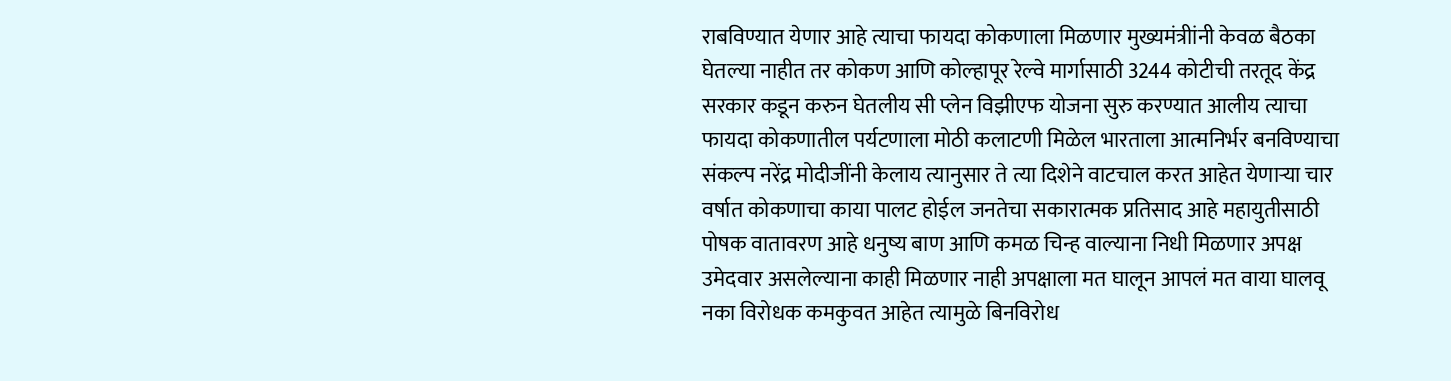राबविण्यात येणार आहे त्याचा फायदा कोकणाला मिळणार मुख्यमंत्रीांनी केवळ बैठका घेतल्या नाहीत तर कोकण आणि कोल्हापूर रेल्वे मार्गासाठी 3244 कोटीची तरतूद केंद्र सरकार कडून करुन घेतलीय सी प्लेन विझीएफ योजना सुरु करण्यात आलीय त्याचा फायदा कोकणातील पर्यटणाला मोठी कलाटणी मिळेल भारताला आत्मनिर्भर बनविण्याचा संकल्प नरेंद्र मोदीजींनी केलाय त्यानुसार ते त्या दिशेने वाटचाल करत आहेत येणाऱ्या चार वर्षात कोकणाचा काया पालट होईल जनतेचा सकारात्मक प्रतिसाद आहे महायुतीसाठी पोषक वातावरण आहे धनुष्य बाण आणि कमळ चिन्ह वाल्याना निधी मिळणार अपक्ष उमेदवार असलेल्याना काही मिळणार नाही अपक्षाला मत घालून आपलं मत वाया घालवू नका विरोधक कमकुवत आहेत त्यामुळे बिनविरोध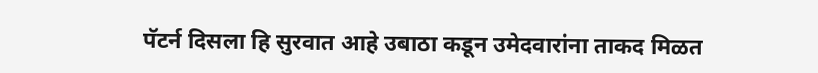पॅटर्न दिसला हि सुरवात आहे उबाठा कडून उमेदवारांना ताकद मिळत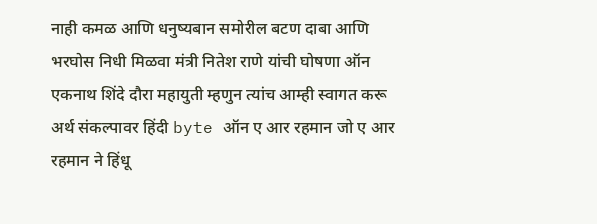नाही कमळ आणि धनुष्यबान समोरील बटण दाबा आणि भरघोस निधी मिळवा मंत्री नितेश राणे यांची घोषणा ऑन एकनाथ शिंदे दौरा महायुती म्हणुन त्यांच आम्ही स्वागत करू अर्थ संकल्पावर हिंदी byte ऑन ए आर रहमान जो ए आर रहमान ने हिंधू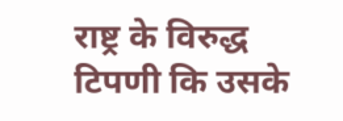राष्ट्र के विरुद्ध टिपणी कि उसके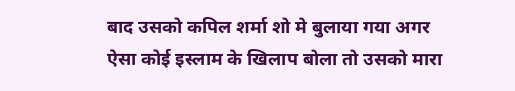बाद उसको कपिल शर्मा शो मे बुलाया गया अगर ऐसा कोई इस्लाम के खिलाप बोला तो उसको मारा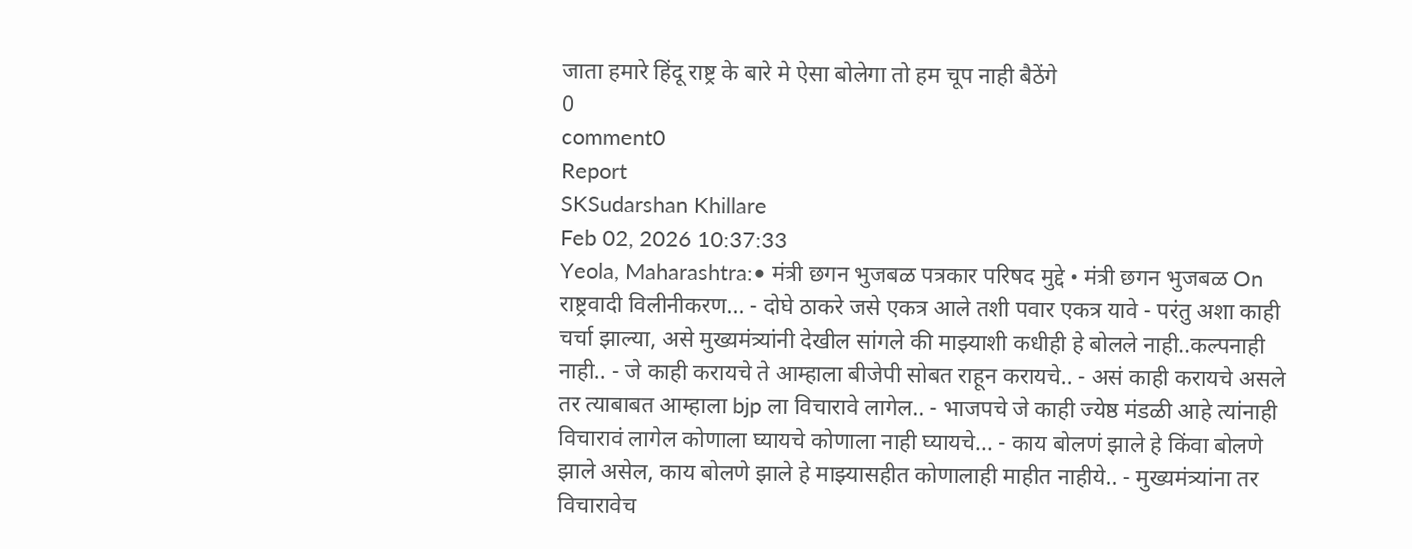जाता हमारे हिंदू राष्ट्र के बारे मे ऐसा बोलेगा तो हम चूप नाही बैठेंगे
0
comment0
Report
SKSudarshan Khillare
Feb 02, 2026 10:37:33
Yeola, Maharashtra:• मंत्री छगन भुजबळ पत्रकार परिषद मुद्दे • मंत्री छगन भुजबळ On राष्ट्रवादी विलीनीकरण... - दोघे ठाकरे जसे एकत्र आले तशी पवार एकत्र यावे - परंतु अशा काही चर्चा झाल्या, असे मुख्यमंत्र्यांनी देखील सांगले की माझ्याशी कधीही हे बोलले नाही..कल्पनाही नाही.. - जे काही करायचे ते आम्हाला बीजेपी सोबत राहून करायचे.. - असं काही करायचे असले तर त्याबाबत आम्हाला bjp ला विचारावे लागेल.. - भाजपचे जे काही ज्येष्ठ मंडळी आहे त्यांनाही विचारावं लागेल कोणाला घ्यायचे कोणाला नाही घ्यायचे... - काय बोलणं झाले हे किंवा बोलणे झाले असेल, काय बोलणे झाले हे माझ्यासहीत कोणालाही माहीत नाहीये.. - मुख्यमंत्र्यांना तर विचारावेच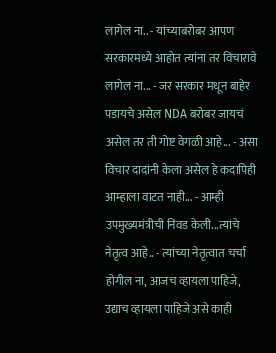लागेल ना.. - यांच्याबरोबर आपण सरकारमध्ये आहोत त्यांना तर विचारावे लागेल ना... - जर सरकार मधून बाहेर पडायचे असेल NDA बरोबर जायचं असेल तर ती गोष्ट वेगळी आहे... - असा विचार दादांनी केला असेल हे कदापिही आम्हाला वाटत नाही... - आम्ही उपमुख्यमंत्रीची निवड केली...त्यांचे नेतृत्व आहे.. - त्यांच्या नेतृत्वात चर्चा होगील ना, आजच व्हायला पाहिजे, उद्याच व्हायला पाहिजे असे काही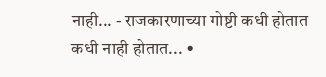नाही... - राजकारणाच्या गोष्टी कधी होतात कधी नाही होतात... •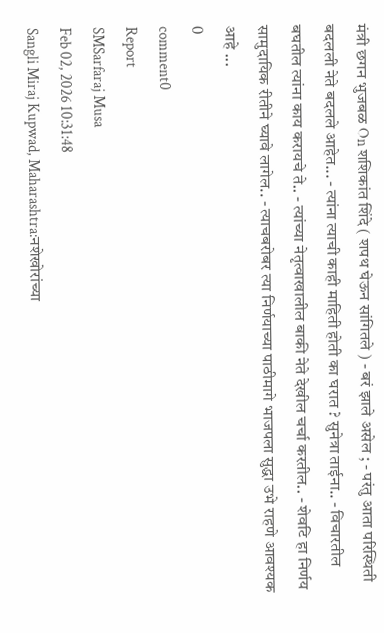मंत्री छगन भुजबळ On शशिकांत शिंदे ( शपथ घेऊन सांगितले ) - बरं झाले असेल ; - परंतु आता परिस्थिती बदलली नेते बदलले आहेत... - त्यांना त्याची काही माहिती होती का घरात ? सुनेत्रा ताईना.. - विचारतील बघतील त्यांना काय करायचे ते.. - त्यांच्या नेतृत्वाखालील बाकी नेते देखील चर्चा करतील.. - शेवटि हा निर्णय सामुदायिक रीतीने घ्यावे लागेल.. - त्याचबरोबर त्या निर्णयाच्या पाठीमागे भाजपला सुद्धा उभे राहणे आवश्यक आहे ...
0
comment0
Report
SMSarfaraj Musa
Feb 02, 2026 10:31:48
Sangli Miraj Kupwad, Maharashtra:नशेखोरांच्या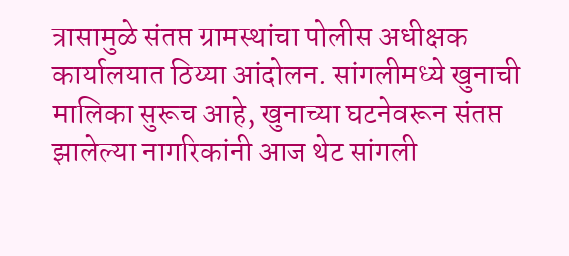त्रासामुळे संतप्त ग्रामस्थांचा पोलीस अधीक्षक कार्यालयात ठिय्या आंदोलन. सांगलीमध्ये खुनाची मालिका सुरूच आहे, खुनाच्या घटनेवरून संतप्त झालेल्या नागरिकांनी आज थेट सांगली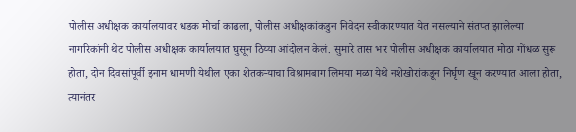पोलीस अधीक्षक कार्यालयावर धडक मोर्चा काढला, पोलीस अधीक्षकांकडुन निवेदन स्वीकारण्यात येत नसल्याने संतप्त झालेल्या नागरिकांनी थेट पोलीस अधीक्षक कार्यालयात घुसून ठिय्या आंदोलन केलं. सुमारे तास भर पोलीस अधीक्षक कार्यालयात मोठा गोंधळ सुरू होता, दोन दिवसांपूर्वी इनाम धामणी येथील एका शेतकऱ्याचा विश्रामबाग लिमया मळा येथे नशेखोरांकडून निर्घृण खून करण्यात आला होता, त्यानंतर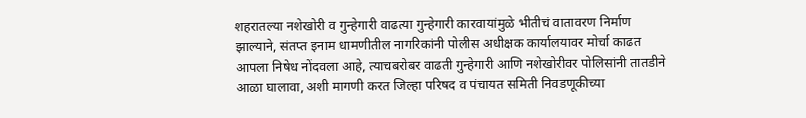शहरातल्या नशेखोरी व गुन्हेगारी वाढत्या गुन्हेगारी कारवायांमुळे भीतीचं वातावरण निर्माण झाल्याने, संतप्त इनाम धामणीतील नागरिकांनी पोलीस अधीक्षक कार्यालयावर मोर्चा काढत आपला निषेध नोंदवला आहे, त्याचबरोबर वाढती गुन्हेगारी आणि नशेखोरीवर पोलिसांनी तातडीने आळा घालावा, अशी मागणी करत जिल्हा परिषद व पंचायत समिती निवडणूकीच्या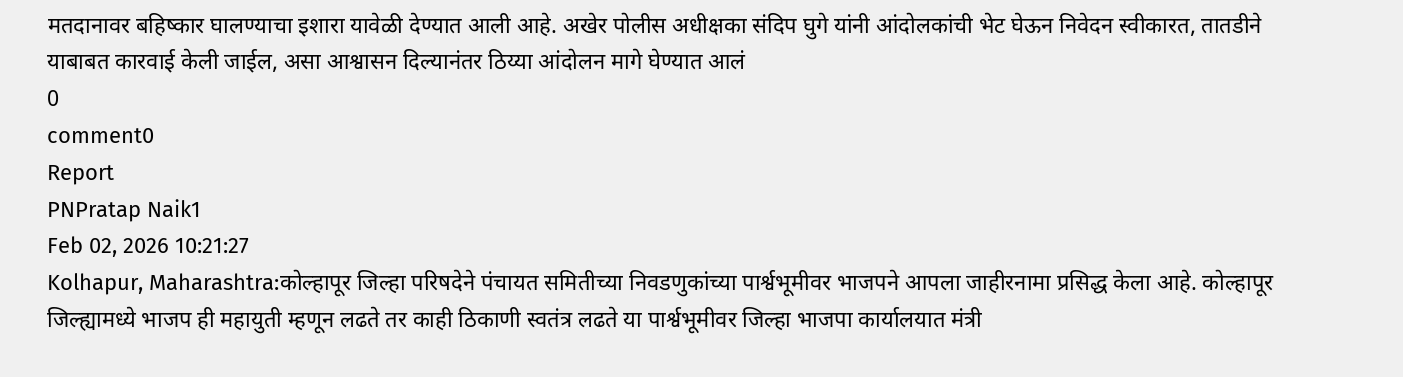मतदानावर बहिष्कार घालण्याचा इशारा यावेळी देण्यात आली आहे. अखेर पोलीस अधीक्षका संदिप घुगे यांनी आंदोलकांची भेट घेऊन निवेदन स्वीकारत, तातडीने याबाबत कारवाई केली जाईल, असा आश्वासन दिल्यानंतर ठिय्या आंदोलन मागे घेण्यात आलं
0
comment0
Report
PNPratap Naik1
Feb 02, 2026 10:21:27
Kolhapur, Maharashtra:कोल्हापूर जिल्हा परिषदेने पंचायत समितीच्या निवडणुकांच्या पार्श्वभूमीवर भाजपने आपला जाहीरनामा प्रसिद्ध केला आहे. कोल्हापूर जिल्ह्यामध्ये भाजप ही महायुती म्हणून लढते तर काही ठिकाणी स्वतंत्र लढते या पार्श्वभूमीवर जिल्हा भाजपा कार्यालयात मंत्री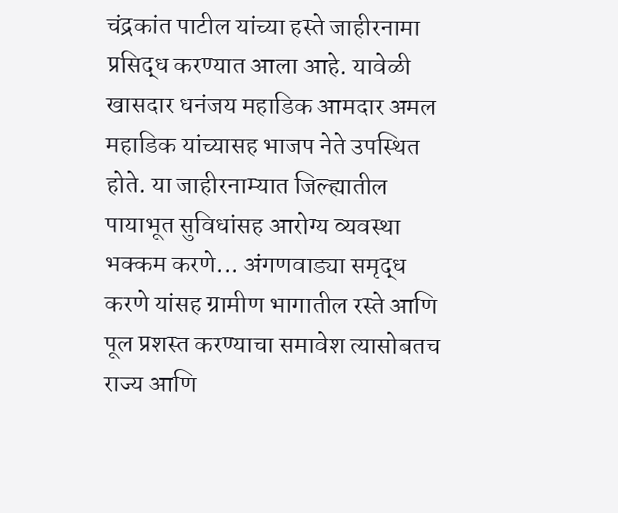चंद्रकांत पाटील यांच्या हस्ते जाहीरनामा प्रसिद्ध करण्यात आला आहे. यावेळी खासदार धनंजय महाडिक आमदार अमल महाडिक यांच्यासह भाजप नेते उपस्थित होते. या जाहीरनाम्यात जिल्ह्यातील पायाभूत सुविधांसह आरोग्य व्यवस्था भक्कम करणे... अंगणवाड्या समृद्ध करणे यांसह ग्रामीण भागातील रस्ते आणि पूल प्रशस्त करण्याचा समावेश त्यासोबतच राज्य आणि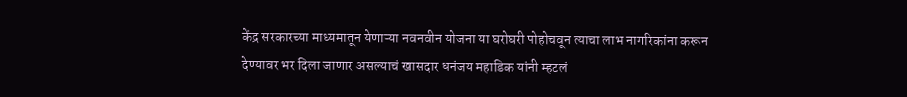केंद्र सरकारच्या माध्यमातून येणाऱ्या नवनवीन योजना या घरोघरी पोहोचवून त्याचा लाभ नागरिकांना करून देण्यावर भर दिला जाणार असल्याचं खासदार धनंजय महाडिक यांनी म्हटलं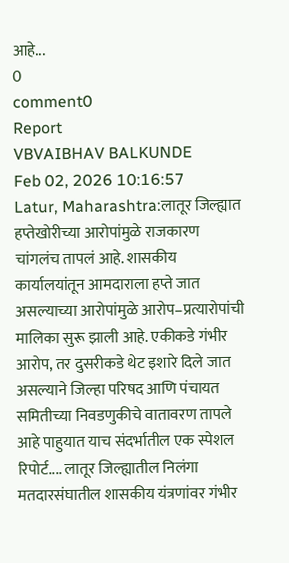आहे...
0
comment0
Report
VBVAIBHAV BALKUNDE
Feb 02, 2026 10:16:57
Latur, Maharashtra:लातूर जिल्ह्यात हप्तेखोरीच्या आरोपांमुळे राजकारण चांगलंच तापलं आहे. शासकीय कार्यालयांतून आमदाराला हप्ते जात असल्याच्या आरोपांमुळे आरोप–प्रत्यारोपांची मालिका सुरू झाली आहे. एकीकडे गंभीर आरोप, तर दुसरीकडे थेट इशारे दिले जात असल्याने जिल्हा परिषद आणि पंचायत समितीच्या निवडणुकीचे वातावरण तापले आहे पाहुयात याच संदर्भातील एक स्पेशल रिपोर्ट.... लातूर जिल्ह्यातील निलंगा मतदारसंघातील शासकीय यंत्रणांवर गंभीर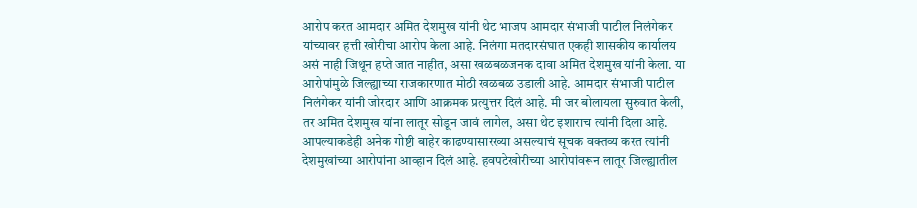आरोप करत आमदार अमित देशमुख यांनी थेट भाजप आमदार संभाजी पाटील निलंगेकर यांच्यावर हत्ती खोरीचा आरोप केला आहे. निलंगा मतदारसंघात एकही शासकीय कार्यालय असं नाही जिथून हप्ते जात नाहीत, असा खळबळजनक दावा अमित देशमुख यांनी केला. या आरोपांमुळे जिल्ह्याच्या राजकारणात मोठी खळबळ उडाली आहे. आमदार संभाजी पाटील निलंगेकर यांनी जोरदार आणि आक्रमक प्रत्युत्तर दिलं आहे. मी जर बोलायला सुरुवात केली, तर अमित देशमुख यांना लातूर सोडून जावं लागेल, असा थेट इशाराच त्यांनी दिला आहे. आपल्याकडेही अनेक गोष्टी बाहेर काढण्यासारख्या असल्याचं सूचक वक्तव्य करत त्यांनी देशमुखांच्या आरोपांना आव्हान दिलं आहे. हवपटेखोरीच्या आरोपांवरून लातूर जिल्ह्यातील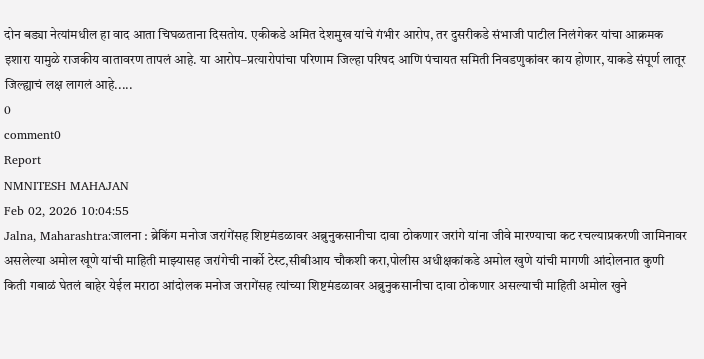दोन बड्या नेत्यांमधील हा वाद आता चिघळताना दिसतोय. एकीकडे अमित देशमुख यांचे गंभीर आरोप, तर दुसरीकडे संभाजी पाटील निलंगेकर यांचा आक्रमक इशारा यामुळे राजकीय वातावरण तापलं आहे. या आरोप–प्रत्यारोपांचा परिणाम जिल्हा परिषद आणि पंचायत समिती निवडणुकांवर काय होणार, याकडे संपूर्ण लातूर जिल्ह्याचं लक्ष लागलं आहे.....
0
comment0
Report
NMNITESH MAHAJAN
Feb 02, 2026 10:04:55
Jalna, Maharashtra:जालना : ब्रेकिंग मनोज जरांगेंसह शिष्टमंडळावर अब्रुनुकसानीचा दावा ठोकणार जरांगे यांना जीवे मारण्याचा कट रचल्याप्रकरणी जामिनावर असलेल्या अमोल खूणे यांची माहिती माझ्यासह जरांगेची नार्को टेस्ट,सीबीआय चौकशी करा,पोलीस अधीक्षकांकडे अमोल खुणे यांची मागणी आंदोलनात कुणी किती गबाळं घेतलं बाहेर येईल मराठा आंदोलक मनोज जरागेंसह त्यांच्या शिष्टमंडळावर अब्रुनुकसानीचा दावा ठोकणार असल्याची माहिती अमोल खुने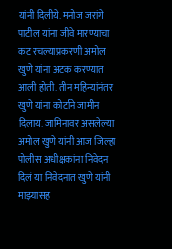यांनी दिलीये. मनोज जरांगे पाटील यांना जीवे मारण्याचा कट रचल्याप्रकरणी अमोल खुणे यांना अटक करण्यात आली होती. तीन महिन्यांनंतर खुणे यांना कोर्टाने जामीन दिलाय. जामिनावर असलेल्या अमोल खुणे यांनी आज जिल्हा पोलीस अधीक्षकांना निवेदन दिलं या निवेदनात खुणे यांनी माझ्यासह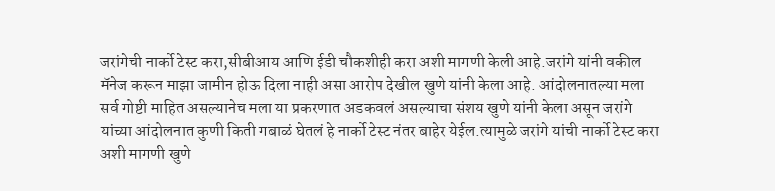जरांगेची नार्को टेस्ट करा,सीबीआय आणि ईडी चौकशीही करा अशी मागणी केली आहे.जरांगे यांनी वकील मॅनेज करून माझा जामीन होऊ दिला नाही असा आरोप देखील खुणे यांनी केला आहे. आंदोलनातल्या मला सर्व गोष्टी माहित असल्यानेच मला या प्रकरणात अडकवलं असल्याचा संशय खुणे यांनी केला असून जरांगे यांच्या आंदोलनात कुणी किती गबाळं घेतलं हे नार्को टेस्ट नंतर बाहेर येईल.त्यामुळे जरांगे यांची नार्को टेस्ट करा अशी मागणी खुणे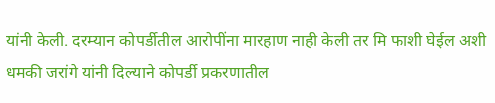यांनी केली. दरम्यान कोपर्डीतील आरोपींना मारहाण नाही केली तर मि फाशी घेईल अशी धमकी जरांगे यांनी दिल्याने कोपर्डी प्रकरणातील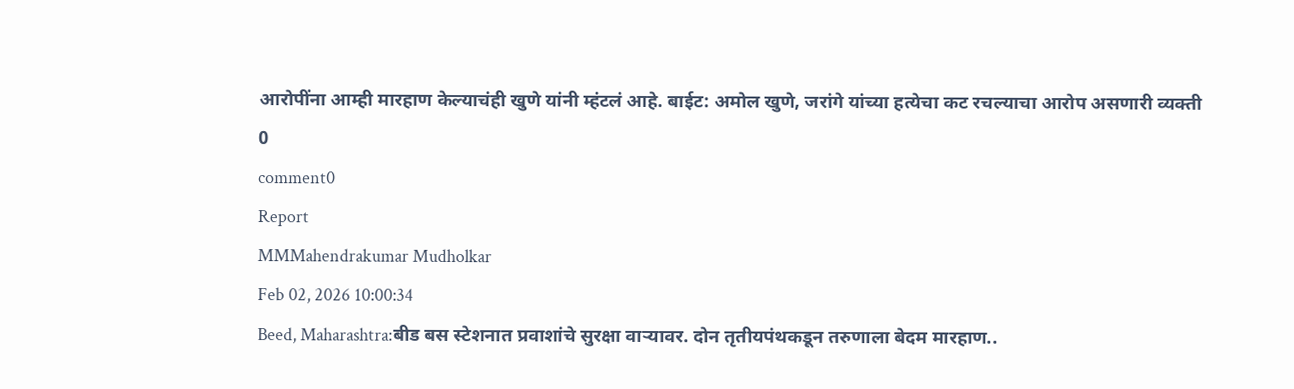आरोपींना आम्ही मारहाण केल्याचंही खुणे यांनी म्हंटलं आहे. बाईट: अमोल खुणे, जरांगे यांच्या हत्येचा कट रचल्याचा आरोप असणारी व्यक्ती
0
comment0
Report
MMMahendrakumar Mudholkar
Feb 02, 2026 10:00:34
Beed, Maharashtra:बीड बस स्टेशनात प्रवाशांचे सुरक्षा वाऱ्यावर. दोन तृतीयपंथकडून तरुणाला बेदम मारहाण..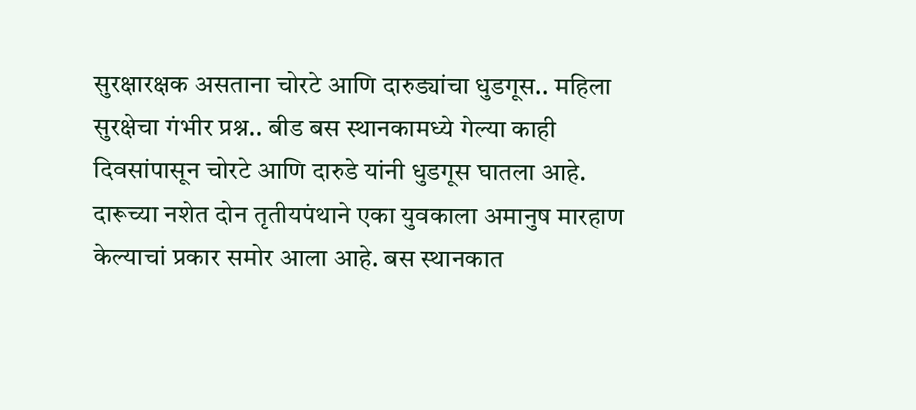सुरक्षारक्षक असताना चोरटे आणि दारुड्यांचा धुडगूस.. महिला सुरक्षेचा गंभीर प्रश्न.. बीड बस स्थानकामध्ये गेल्या काही दिवसांपासून चोरटे आणि दारुडे यांनी धुडगूस घातला आहे. दारूच्या नशेत दोन तृतीयपंथाने एका युवकाला अमानुष मारहाण केल्याचां प्रकार समोर आला आहे. बस स्थानकात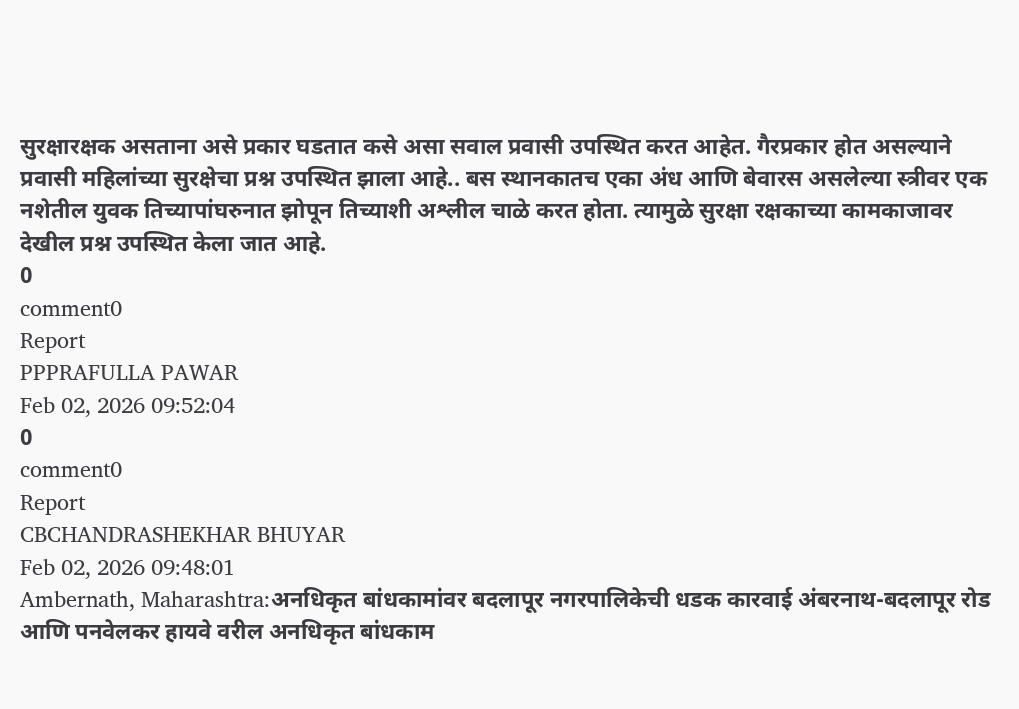सुरक्षारक्षक असताना असे प्रकार घडतात कसे असा सवाल प्रवासी उपस्थित करत आहेत. गैरप्रकार होत असल्याने प्रवासी महिलांच्या सुरक्षेचा प्रश्न उपस्थित झाला आहे.. बस स्थानकातच एका अंध आणि बेवारस असलेल्या स्त्रीवर एक नशेतील युवक तिच्यापांघरुनात झोपून तिच्याशी अश्लील चाळे करत होता. त्यामुळे सुरक्षा रक्षकाच्या कामकाजावर देखील प्रश्न उपस्थित केला जात आहे.
0
comment0
Report
PPPRAFULLA PAWAR
Feb 02, 2026 09:52:04
0
comment0
Report
CBCHANDRASHEKHAR BHUYAR
Feb 02, 2026 09:48:01
Ambernath, Maharashtra:अनधिकृत बांधकामांवर बदलापूर नगरपालिकेची धडक कारवाई अंबरनाथ-बदलापूर रोड आणि पनवेलकर हायवे वरील अनधिकृत बांधकाम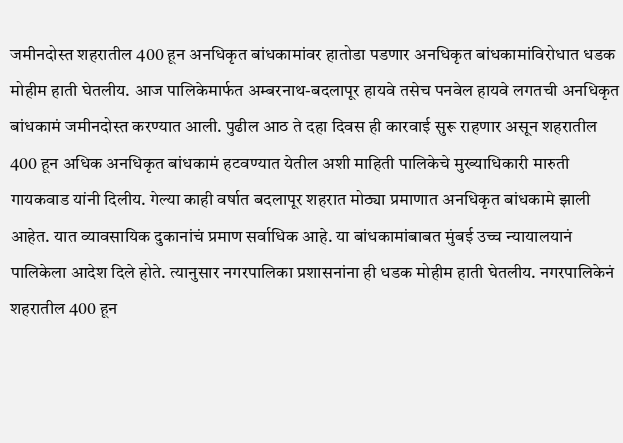जमीनदोस्त शहरातील 400 हून अनधिकृत बांधकामांवर हातोडा पडणार अनधिकृत बांधकामांविरोधात धडक मोहीम हाती घेतलीय. आज पालिकेमार्फत अम्बरनाथ-बदलापूर हायवे तसेच पनवेल हायवे लगतची अनधिकृत बांधकामं जमीनदोस्त करण्यात आली. पुढील आठ ते दहा दिवस ही कारवाई सुरू राहणार असून शहरातील 400 हून अधिक अनधिकृत बांधकामं हटवण्यात येतील अशी माहिती पालिकेचे मुख्याधिकारी मारुती गायकवाड यांनी दिलीय. गेल्या काही वर्षात बदलापूर शहरात मोठ्या प्रमाणात अनधिकृत बांधकामे झाली आहेत. यात व्यावसायिक दुकानांचं प्रमाण सर्वाधिक आहे. या बांधकामांबाबत मुंबई उच्च न्यायालयानं पालिकेला आदेश दिले होते. त्यानुसार नगरपालिका प्रशासनांना ही धडक मोहीम हाती घेतलीय. नगरपालिकेनं शहरातील 400 हून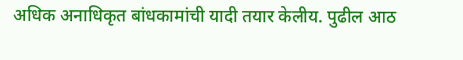अधिक अनाधिकृत बांधकामांची यादी तयार केलीय. पुढील आठ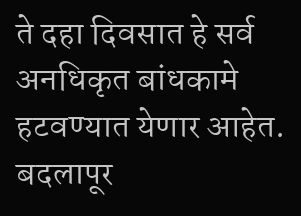ते दहा दिवसात हे सर्व अनधिकृत बांधकामे हटवण्यात येणार आहेत. बदलापूर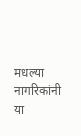मधल्या नागरिकांनी या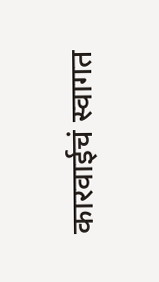कारवाईचं स्वागत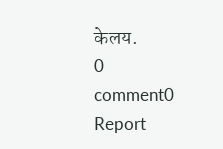केलय.
0
comment0
Report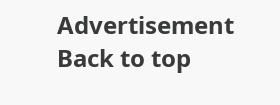Advertisement
Back to top